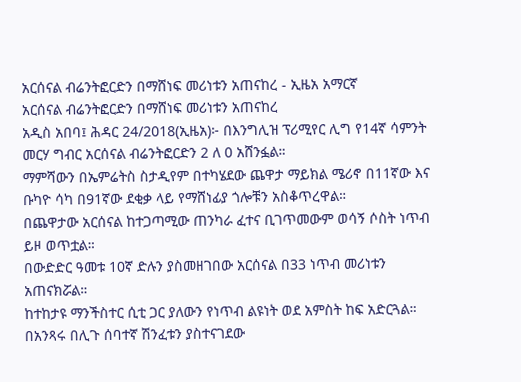አርሰናል ብሬንትፎርድን በማሸነፍ መሪነቱን አጠናከረ - ኢዜአ አማርኛ
አርሰናል ብሬንትፎርድን በማሸነፍ መሪነቱን አጠናከረ
አዲስ አበባ፤ ሕዳር 24/2018(ኢዜአ)፦ በእንግሊዝ ፕሪሚየር ሊግ የ14ኛ ሳምንት መርሃ ግብር አርሰናል ብሬንትፎርድን 2 ለ 0 አሸንፏል።
ማምሻውን በኤምሬትስ ስታዲየም በተካሄደው ጨዋታ ማይክል ሜሪኖ በ11ኛው እና ቡካዮ ሳካ በ91ኛው ደቂቃ ላይ የማሸነፊያ ጎሎቹን አስቆጥረዋል።
በጨዋታው አርሰናል ከተጋጣሚው ጠንካራ ፈተና ቢገጥመውም ወሳኝ ሶስት ነጥብ ይዞ ወጥቷል።
በውድድር ዓመቱ 10ኛ ድሉን ያስመዘገበው አርሰናል በ33 ነጥብ መሪነቱን አጠናክሯል።
ከተከታዩ ማንችስተር ሲቲ ጋር ያለውን የነጥብ ልዩነት ወደ አምስት ከፍ አድርጓል።
በአንጻሩ በሊጉ ሰባተኛ ሽንፈቱን ያስተናገደው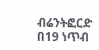ብሬንትፎርድ በ19 ነጥብ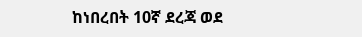ከነበረበት 10ኛ ደረጃ ወደ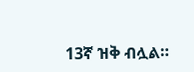13ኛ ዝቅ ብሏል።